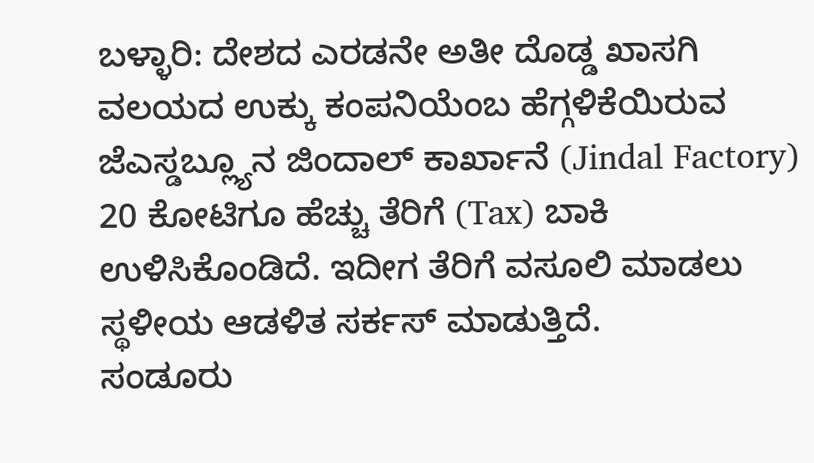ಬಳ್ಳಾರಿ: ದೇಶದ ಎರಡನೇ ಅತೀ ದೊಡ್ಡ ಖಾಸಗಿ ವಲಯದ ಉಕ್ಕು ಕಂಪನಿಯೆಂಬ ಹೆಗ್ಗಳಿಕೆಯಿರುವ ಜೆಎಸ್ಡಬ್ಲ್ಯೂನ ಜಿಂದಾಲ್ ಕಾರ್ಖಾನೆ (Jindal Factory) 20 ಕೋಟಿಗೂ ಹೆಚ್ಚು ತೆರಿಗೆ (Tax) ಬಾಕಿ ಉಳಿಸಿಕೊಂಡಿದೆ. ಇದೀಗ ತೆರಿಗೆ ವಸೂಲಿ ಮಾಡಲು ಸ್ಥಳೀಯ ಆಡಳಿತ ಸರ್ಕಸ್ ಮಾಡುತ್ತಿದೆ.
ಸಂಡೂರು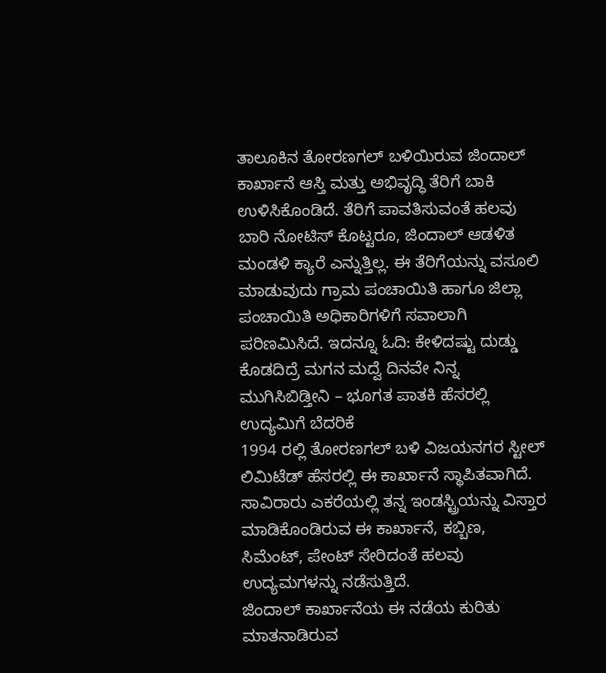ತಾಲೂಕಿನ ತೋರಣಗಲ್ ಬಳಿಯಿರುವ ಜಿಂದಾಲ್ ಕಾರ್ಖಾನೆ ಆಸ್ತಿ ಮತ್ತು ಅಭಿವೃದ್ಧಿ ತೆರಿಗೆ ಬಾಕಿ ಉಳಿಸಿಕೊಂಡಿದೆ. ತೆರಿಗೆ ಪಾವತಿಸುವಂತೆ ಹಲವು ಬಾರಿ ನೋಟಿಸ್ ಕೊಟ್ಟರೂ, ಜಿಂದಾಲ್ ಆಡಳಿತ ಮಂಡಳಿ ಕ್ಯಾರೆ ಎನ್ನುತ್ತಿಲ್ಲ. ಈ ತೆರಿಗೆಯನ್ನು ವಸೂಲಿ ಮಾಡುವುದು ಗ್ರಾಮ ಪಂಚಾಯಿತಿ ಹಾಗೂ ಜಿಲ್ಲಾ ಪಂಚಾಯಿತಿ ಅಧಿಕಾರಿಗಳಿಗೆ ಸವಾಲಾಗಿ ಪರಿಣಮಿಸಿದೆ. ಇದನ್ನೂ ಓದಿ: ಕೇಳಿದಷ್ಟು ದುಡ್ಡು ಕೊಡದಿದ್ರೆ ಮಗನ ಮದ್ವೆ ದಿನವೇ ನಿನ್ನ ಮುಗಿಸಿಬಿಡ್ತೀನಿ – ಭೂಗತ ಪಾತಕಿ ಹೆಸರಲ್ಲಿ ಉದ್ಯಮಿಗೆ ಬೆದರಿಕೆ
1994 ರಲ್ಲಿ ತೋರಣಗಲ್ ಬಳಿ ವಿಜಯನಗರ ಸ್ಟೀಲ್ ಲಿಮಿಟೆಡ್ ಹೆಸರಲ್ಲಿ ಈ ಕಾರ್ಖಾನೆ ಸ್ಥಾಪಿತವಾಗಿದೆ. ಸಾವಿರಾರು ಎಕರೆಯಲ್ಲಿ ತನ್ನ ಇಂಡಸ್ಟ್ರಿಯನ್ನು ವಿಸ್ತಾರ ಮಾಡಿಕೊಂಡಿರುವ ಈ ಕಾರ್ಖಾನೆ, ಕಬ್ಬಿಣ, ಸಿಮೆಂಟ್, ಪೇಂಟ್ ಸೇರಿದಂತೆ ಹಲವು ಉದ್ಯಮಗಳನ್ನು ನಡೆಸುತ್ತಿದೆ.
ಜಿಂದಾಲ್ ಕಾರ್ಖಾನೆಯ ಈ ನಡೆಯ ಕುರಿತು ಮಾತನಾಡಿರುವ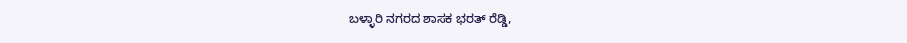ಬಳ್ಳಾರಿ ನಗರದ ಶಾಸಕ ಭರತ್ ರೆಡ್ಡಿ,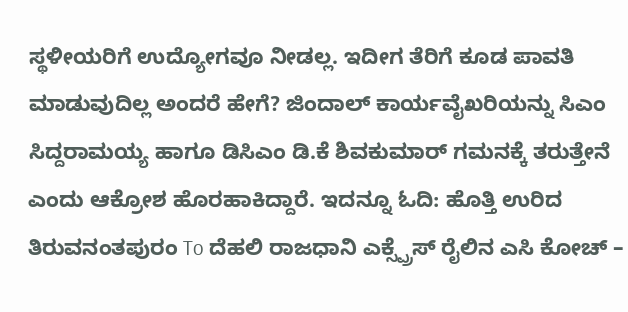ಸ್ಥಳೀಯರಿಗೆ ಉದ್ಯೋಗವೂ ನೀಡಲ್ಲ. ಇದೀಗ ತೆರಿಗೆ ಕೂಡ ಪಾವತಿ ಮಾಡುವುದಿಲ್ಲ ಅಂದರೆ ಹೇಗೆ? ಜಿಂದಾಲ್ ಕಾರ್ಯವೈಖರಿಯನ್ನು ಸಿಎಂ ಸಿದ್ದರಾಮಯ್ಯ ಹಾಗೂ ಡಿಸಿಎಂ ಡಿ.ಕೆ ಶಿವಕುಮಾರ್ ಗಮನಕ್ಕೆ ತರುತ್ತೇನೆ ಎಂದು ಆಕ್ರೋಶ ಹೊರಹಾಕಿದ್ದಾರೆ. ಇದನ್ನೂ ಓದಿ: ಹೊತ್ತಿ ಉರಿದ ತಿರುವನಂತಪುರಂ To ದೆಹಲಿ ರಾಜಧಾನಿ ಎಕ್ಸ್ಪ್ರೆಸ್ ರೈಲಿನ ಎಸಿ ಕೋಚ್ –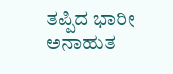ತಪ್ಪಿದ ಭಾರೀ ಅನಾಹುತ